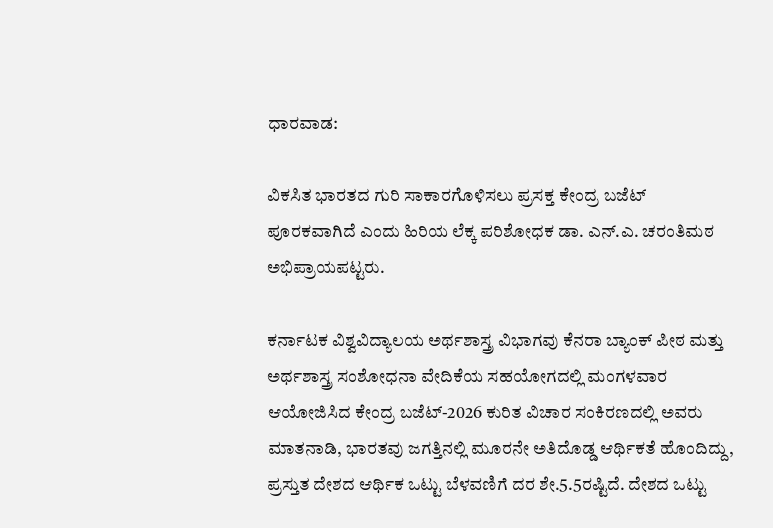ಧಾರವಾಡ:

ವಿಕಸಿತ ಭಾರತದ ಗುರಿ ಸಾಕಾರಗೊಳಿಸಲು‌ ಪ್ರಸಕ್ತ ಕೇಂದ್ರ ಬಜೆಟ್ ಪೂರಕವಾಗಿದೆ ಎಂದು ಹಿರಿಯ ಲೆಕ್ಕ ಪರಿಶೋಧಕ ಡಾ. ಎನ್.ಎ. ಚರಂತಿಮಠ ಅಭಿಪ್ರಾಯಪಟ್ಟರು.

ಕರ್ನಾಟಕ ವಿಶ್ವವಿದ್ಯಾಲಯ ಅರ್ಥಶಾಸ್ತ್ರ ವಿಭಾಗವು ಕೆನರಾ ಬ್ಯಾಂಕ್ ಪೀಠ ಮತ್ತು ಅರ್ಥಶಾಸ್ತ್ರ ಸಂಶೋಧನಾ ವೇದಿಕೆಯ ಸಹಯೋಗದಲ್ಲಿ ಮಂಗಳವಾರ ಆಯೋಜಿಸಿದ ಕೇಂದ್ರ ಬಜೆಟ್-2026 ಕುರಿತ ವಿಚಾರ ಸಂಕಿರಣದಲ್ಲಿ ಅವರು ಮಾತನಾಡಿ, ಭಾರತವು ಜಗತ್ತಿನಲ್ಲಿ ಮೂರನೇ ಅತಿದೊಡ್ಡ ಆರ್ಥಿಕತೆ ಹೊಂದಿದ್ದು, ಪ್ರಸ್ತುತ ದೇಶದ ಆರ್ಥಿಕ ಒಟ್ಟು ಬೆಳವಣಿಗೆ ದರ ಶೇ.5.5ರಷ್ಟಿದೆ. ದೇಶದ ಒಟ್ಟು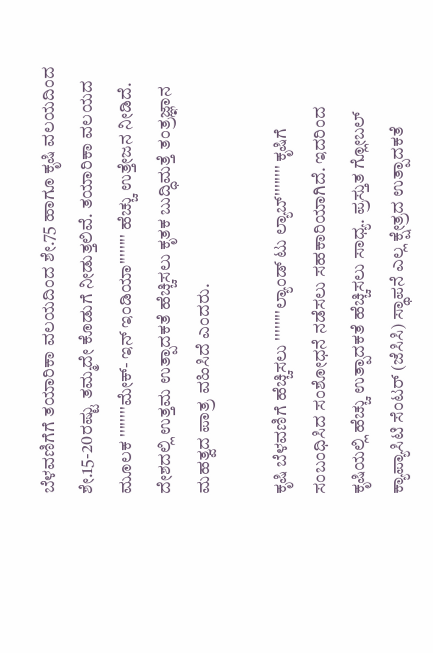ಬೆಳವಣಿಗೆಗೆ ತಯಾರಿಕಾ ವಲಯದಿಂದ ಶೇ.75 ಹಾಗೂ ಕೃಷಿ ವಲಯದಿಂದ ಶೇ.15-20ರಷ್ಟು ತಮ್ಮದೇ ಕೊಡುಗೆ ನೀಡುತ್ತಲಿವೆ. ತಯಾರಿಕಾ ವಲಯದ ಮೂಲಕ ''''''''ಮೇಕ್- ಇನ್ ಇಂಡಿಯಾ'''''''' ಹೆಚ್ಚು ಉತ್ತೇಜನ ನೀಡಿದೆ. ದೇಶದಲ್ಲಿ ಉತ್ತಮ ಉತ್ಪಾದಕತೆ ಹೆಚ್ಚಿಸಲು ಕೃತಕ ಬುದ್ಧಿಮತ್ತೆ ತಂತ್ರಜ್ಞಾನ ಮಹತ್ವದ ಪಾತ್ರ ವಹಿಸಿದೆ ಎಂದರು.

ಕೃಷಿ ಬೆಳವಣಿಗೆ ಹೆಚ್ಚಿಸಲು ''''''''ಲ್ಯಾಂಡ್ ಟು ಲ್ಯಾಬ್'''''''' ಕೃಷಿಗೆ ಸಂಬಂಧಿಸಿದ ಸಂಶೋಧನೆ ನಡೆಸಲು ಸಹಕಾರಿಯಾಗಿದೆ. ಇದರಿಂದ ಕೃಷಿಯಲ್ಲಿ ಹೆಚ್ಚು ಉತ್ಪಾದಕತೆ ಹೆಚ್ಚಿಸಲು ಸಾಧ್ಯ. ಪ್ರಸ್ತುತ ಗ್ಲೋಬಲ್ ಕ್ಯಾಪ್ಯಾಸಿಟಿ ಸೆಂಟರ್ (ಜೆಸಿಸಿ) ಸ್ಥಾಪನೆ ಎಲ್ಲ ಕ್ಷೇತ್ರದ ಉತ್ಪಾದಕತೆ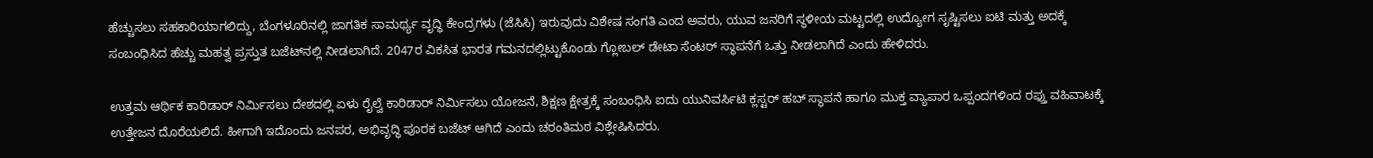ಹೆಚ್ಚುಸಲು ಸಹಕಾರಿಯಾಗಲಿದ್ದು, ಬೆಂಗಳೂರಿನಲ್ಲಿ ಜಾಗತಿಕ ಸಾಮರ್ಥ್ಯ ವೃದ್ಧಿ ಕೇಂದ್ರಗಳು (ಜೆಸಿಸಿ) ಇರುವುದು ವಿಶೇಷ ಸಂಗತಿ ಎಂದ ಅವರು, ಯುವ ಜನರಿಗೆ ಸ್ಥಳೀಯ ಮಟ್ಟದಲ್ಲಿ ಉದ್ಯೋಗ ಸೃಷ್ಟಿಸಲು ಐಟಿ ಮತ್ತು ಅದಕ್ಕೆ ಸಂಬಂಧಿಸಿದ ಹೆಚ್ಚು ಮಹತ್ವ ಪ್ರಸ್ತುತ ಬಜೆಟ್‌ನಲ್ಲಿ ನೀಡಲಾಗಿದೆ. 2047ರ ವಿಕಸಿತ ಭಾರತ ಗಮನದಲ್ಲಿಟ್ಟುಕೊಂಡು ಗ್ಲೋಬಲ್ ಡೇಟಾ ಸೆಂಟರ್ ಸ್ಥಾಪನೆಗೆ ಒತ್ತು ನೀಡಲಾಗಿದೆ ಎಂದು ಹೇಳಿದರು.

ಉತ್ತಮ ಆರ್ಥಿಕ ಕಾರಿಡಾರ್ ‌ನಿರ್ಮಿಸಲು ದೇಶದಲ್ಲಿ ಏಳು ರೈಲ್ವೆ ಕಾರಿಡಾರ್ ನಿರ್ಮಿಸಲು ಯೋಜನೆ, ಶಿಕ್ಷಣ ಕ್ಷೇತ್ರಕ್ಕೆ ಸಂಬಂಧಿಸಿ ಐದು ಯುನಿವರ್ಸಿಟಿ ಕ್ಲಸ್ಟರ್ ಹಬ್ ಸ್ಥಾಪನೆ ಹಾಗೂ ಮುಕ್ತ ವ್ಯಾಪಾರ ಒಪ್ಪಂದಗಳಿಂದ ರಫ್ತು ವಹಿವಾಟಕ್ಕೆ ಉತ್ತೇಜನ ದೊರೆಯಲಿದೆ. ಹೀಗಾಗಿ ಇದೊಂದು ಜನಪರ, ಅಭಿವೃದ್ಧಿ ಪೂರಕ ಬಜೆಟ್ ಆಗಿದೆ ಎಂದು ಚರಂತಿಮಠ ವಿಶ್ಲೇಷಿಸಿದರು.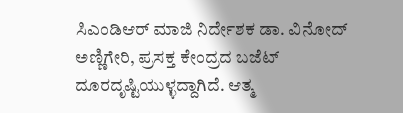ಸಿಎಂಡಿಆರ್ ಮಾಜಿ ನಿರ್ದೇಶಕ ಡಾ. ವಿನೋದ್ ಅಣ್ಣಿಗೇರಿ, ಪ್ರಸಕ್ತ ಕೇಂದ್ರದ ಬಜೆಟ್ ದೂರದೃಷ್ಟಿಯುಳ್ಳದ್ದಾಗಿದೆ. ಆತ್ಮ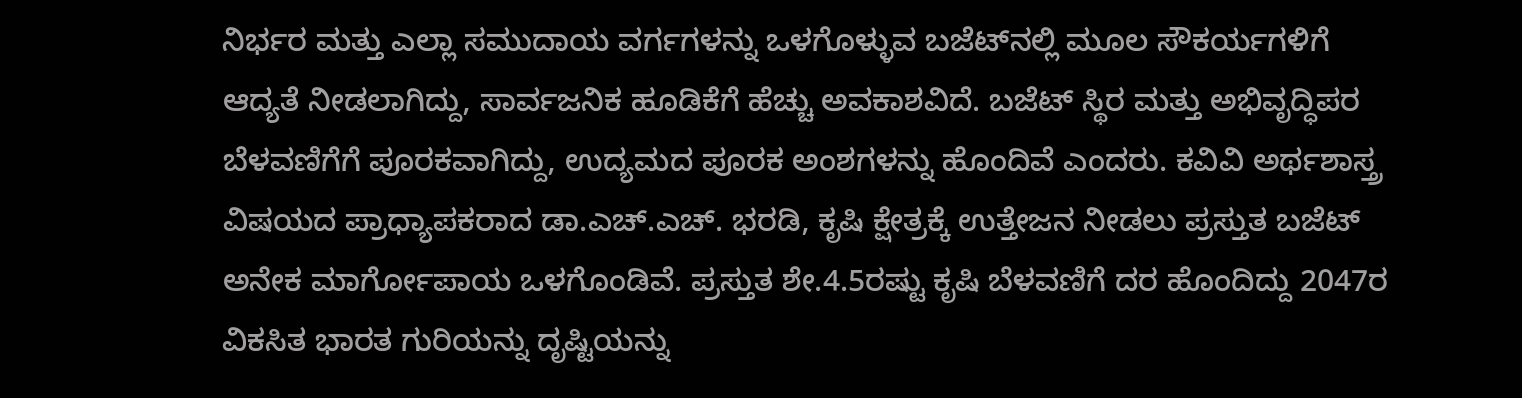ನಿರ್ಭರ ಮತ್ತು ಎಲ್ಲಾ ಸಮುದಾಯ ವರ್ಗಗಳನ್ನು ಒಳಗೊಳ್ಳುವ ಬಜೆಟ್‌ನಲ್ಲಿ ಮೂಲ ಸೌಕರ್ಯಗಳಿಗೆ ಆದ್ಯತೆ ನೀಡಲಾಗಿದ್ದು, ಸಾರ್ವಜನಿಕ ಹೂಡಿಕೆಗೆ ಹೆಚ್ಚು ಅವಕಾಶವಿದೆ. ಬಜೆಟ್ ಸ್ಥಿರ ಮತ್ತು ಅಭಿವೃದ್ಧಿಪರ ಬೆಳವಣಿಗೆಗೆ ಪೂರಕವಾಗಿದ್ದು, ಉದ್ಯಮದ ಪೂರಕ ಅಂಶಗಳನ್ನು ಹೊಂದಿವೆ ಎಂದರು. ಕವಿವಿ ಅರ್ಥಶಾಸ್ತ್ರ ವಿಷಯದ ಪ್ರಾಧ್ಯಾಪಕರಾದ ಡಾ.ಎಚ್.ಎಚ್‌. ಭರಡಿ, ಕೃಷಿ ಕ್ಷೇತ್ರಕ್ಕೆ ಉತ್ತೇಜನ ನೀಡಲು ಪ್ರಸ್ತುತ ಬಜೆಟ್ ಅನೇಕ ಮಾರ್ಗೋಪಾಯ ಒಳಗೊಂಡಿವೆ. ಪ್ರಸ್ತುತ ಶೇ.4.5ರಷ್ಟು ಕೃಷಿ ಬೆಳವಣಿಗೆ ದರ ಹೊಂದಿದ್ದು 2047ರ ವಿಕಸಿತ ಭಾರತ ಗುರಿಯನ್ನು ದೃಷ್ಟಿಯನ್ನು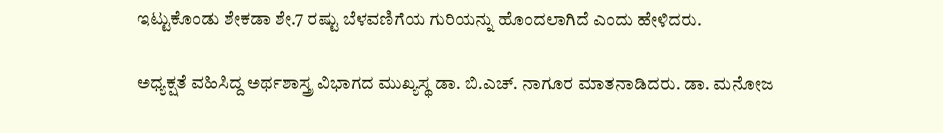ಇಟ್ಟುಕೊಂಡು ಶೇಕಡಾ ಶೇ.7 ರಷ್ಟು ಬೆಳವಣಿಗೆಯ ಗುರಿಯನ್ನು ಹೊಂದಲಾಗಿದೆ ಎಂದು ಹೇಳಿದರು.

ಅಧ್ಯಕ್ಷತೆ ವಹಿಸಿದ್ದ ಅರ್ಥಶಾಸ್ತ್ರ ವಿಭಾಗದ ಮುಖ್ಯಸ್ಥ ಡಾ. ಬಿ.ಎಚ್. ನಾಗೂರ ಮಾತನಾಡಿದರು. ಡಾ. ಮನೋಜ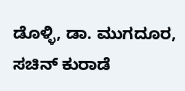ಡೊಳ್ಳಿ, ಡಾ. ಮುಗದೂರ, ಸಚಿನ್ ಕುರಾಡೆ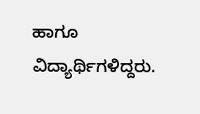ಹಾಗೂ ವಿದ್ಯಾರ್ಥಿಗಳಿದ್ದರು.